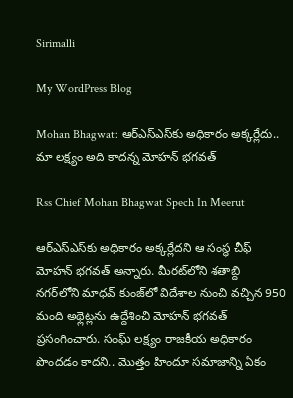Sirimalli

My WordPress Blog

Mohan Bhagwat: ఆర్ఎస్‌ఎస్‌కు అధికారం అక్కర్లేదు.. మా లక్ష్యం అది కాదన్న మోహన్ భగవత్

Rss Chief Mohan Bhagwat Spech In Meerut

ఆర్‌ఎస్‌ఎస్‌కు అధికారం అక్కర్లేదని ఆ సంస్థ చీఫ్ మోహన్ భగవత్ అన్నారు. మీరట్‌లోని శతాబ్ది నగర్‌లోని మాధవ్ కుంజ్‌లో విదేశాల నుంచి వచ్చిన 950 మంది అథ్లెట్లను ఉద్దేశించి మోహన్ భగవత్ ప్రసంగించారు. సంఘ్ లక్ష్యం రాజకీయ అధికారం పొందడం కాదని.. మొత్తం హిందూ సమాజాన్ని ఏకం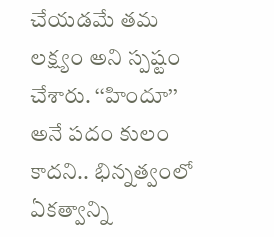చేయడమే తమ లక్ష్యం అని స్పష్టం చేశారు. ‘‘హిందూ’’ అనే పదం కులం కాదని.. భిన్నత్వంలో ఏకత్వాన్ని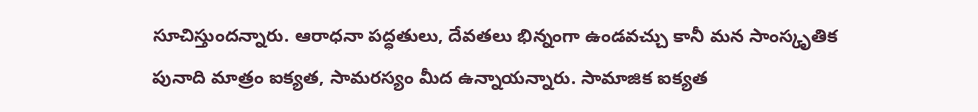సూచిస్తుందన్నారు. ఆరాధనా పద్ధతులు, దేవతలు భిన్నంగా ఉండవచ్చు కానీ మన సాంస్కృతిక పునాది మాత్రం ఐక్యత, సామరస్యం మీద ఉన్నాయన్నారు. సామాజిక ఐక్యత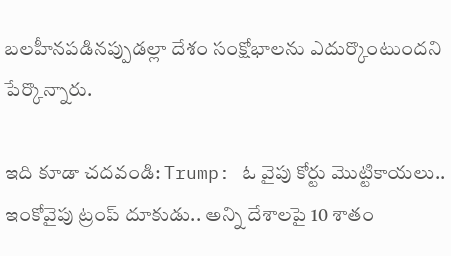బలహీనపడినప్పుడల్లా దేశం సంక్షోభాలను ఎదుర్కొంటుందని పేర్కొన్నారు.

ఇది కూడా చదవండి: Trump: ఓ వైపు కోర్టు మొట్టికాయలు.. ఇంకోవైపు ట్రంప్ దూకుడు.. అన్ని దేశాలపై 10 శాతం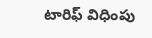టారిఫ్ విధింపు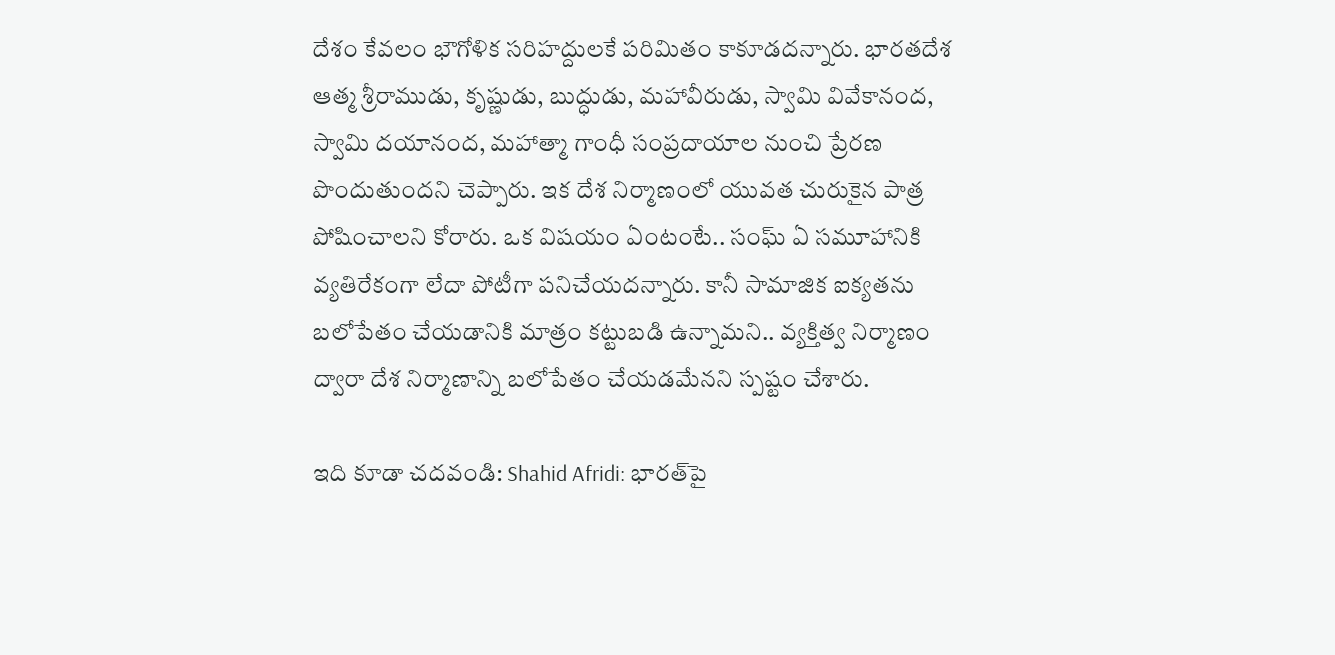దేశం కేవలం భౌగోళిక సరిహద్దులకే పరిమితం కాకూడదన్నారు. భారతదేశ ఆత్మ శ్రీరాముడు, కృష్ణుడు, బుద్ధుడు, మహావీరుడు, స్వామి వివేకానంద, స్వామి దయానంద, మహాత్మా గాంధీ సంప్రదాయాల నుంచి ప్రేరణ పొందుతుందని చెప్పారు. ఇక దేశ నిర్మాణంలో యువత చురుకైన పాత్ర పోషించాలని కోరారు. ఒక విషయం ఏంటంటే.. సంఘ్ ఏ సమూహానికి వ్యతిరేకంగా లేదా పోటీగా పనిచేయదన్నారు. కానీ సామాజిక ఐక్యతను బలోపేతం చేయడానికి మాత్రం కట్టుబడి ఉన్నామని.. వ్యక్తిత్వ నిర్మాణం ద్వారా దేశ నిర్మాణాన్ని బలోపేతం చేయడమేనని స్పష్టం చేశారు.

ఇది కూడా చదవండి: Shahid Afridi: భారత్‌పై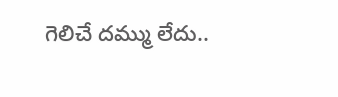గెలిచే దమ్ము లేదు..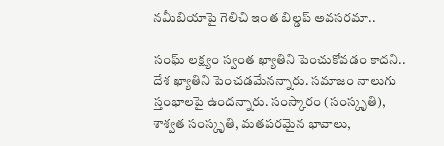నమీబియాపై గెలిచి ఇంత బిల్డప్ అవసరమా..

సంఘ్ లక్ష్యం స్వంత ఖ్యాతిని పెంచుకోవడం కాదని.. దేశ ఖ్యాతిని పెంచడమేనన్నారు. సమాజం నాలుగు స్తంభాలపై ఉందన్నారు. సంస్కారం (సంస్కృతి), శాశ్వత సంస్కృతి, మతపరమైన భావాలు,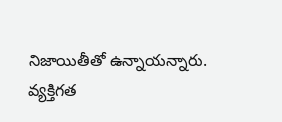నిజాయితీతో ఉన్నాయన్నారు. వ్యక్తిగత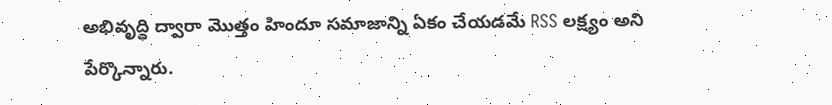అభివృద్ధి ద్వారా మొత్తం హిందూ సమాజాన్ని ఏకం చేయడమే RSS లక్ష్యం అని పేర్కొన్నారు.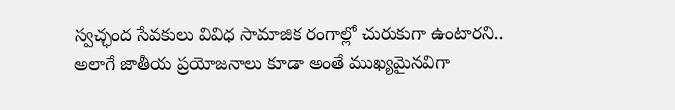స్వచ్ఛంద సేవకులు వివిధ సామాజిక రంగాల్లో చురుకుగా ఉంటారని.. అలాగే జాతీయ ప్రయోజనాలు కూడా అంతే ముఖ్యమైనవిగా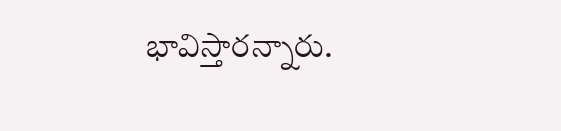భావిస్తారన్నారు.